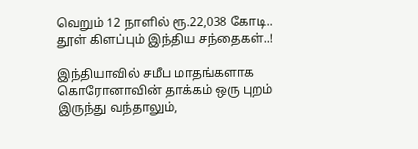வெறும் 12 நாளில் ரூ.22,038 கோடி.. தூள் கிளப்பும் இந்திய சந்தைகள்..!

இந்தியாவில் சமீப மாதங்களாக கொரோனாவின் தாக்கம் ஒரு புறம் இருந்து வந்தாலும்,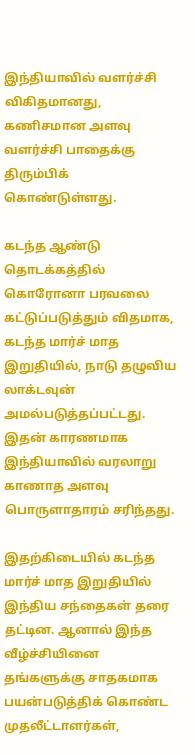இந்தியாவில் வளர்ச்சி விகிதமானது, கணிசமான அளவு வளர்ச்சி பாதைக்கு திரும்பிக் கொண்டுள்ளது.

கடந்த ஆண்டு தொடக்கத்தில் கொரோனா பரவலை கட்டுப்படுத்தும் விதமாக, கடந்த மார்ச் மாத இறுதியில், நாடு தழுவிய லாக்டவுன் அமல்படுத்தப்பட்டது. இதன் காரணமாக இந்தியாவில் வரலாறு காணாத அளவு பொருளாதாரம் சரிந்தது.

இதற்கிடையில் கடந்த மார்ச் மாத இறுதியில் இந்திய சந்தைகள் தரை தட்டின. ஆனால் இந்த வீழ்ச்சியினை தங்களுக்கு சாதகமாக பயன்படுத்திக் கொண்ட முதலீட்டாளர்கள்,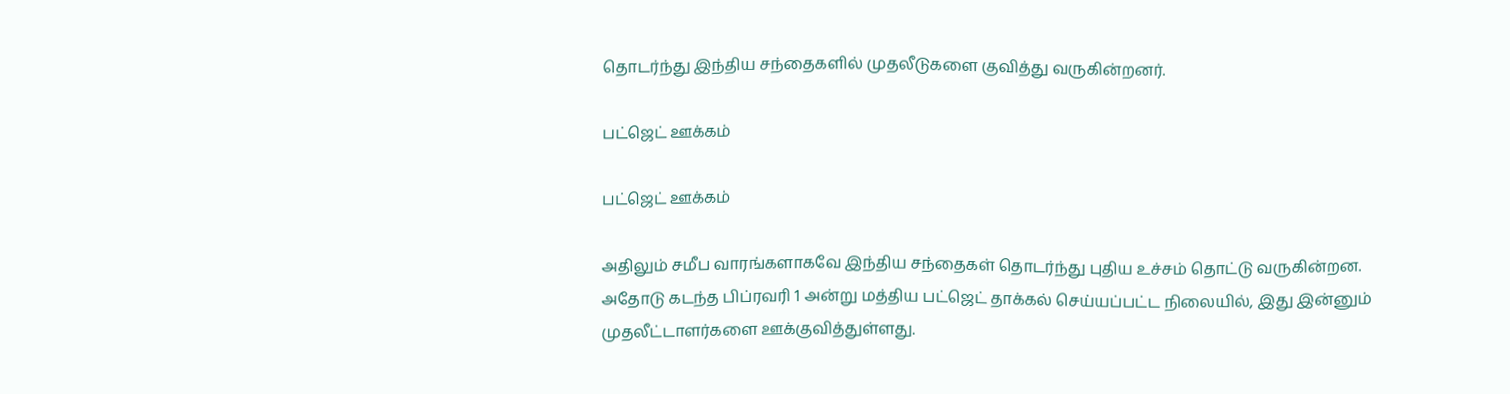தொடர்ந்து இந்திய சந்தைகளில் முதலீடுகளை குவித்து வருகின்றனர்.

பட்ஜெட் ஊக்கம்

பட்ஜெட் ஊக்கம்

அதிலும் சமீப வாரங்களாகவே இந்திய சந்தைகள் தொடர்ந்து புதிய உச்சம் தொட்டு வருகின்றன. அதோடு கடந்த பிப்ரவரி 1 அன்று மத்திய பட்ஜெட் தாக்கல் செய்யப்பட்ட நிலையில், இது இன்னும் முதலீட்டாளர்களை ஊக்குவித்துள்ளது.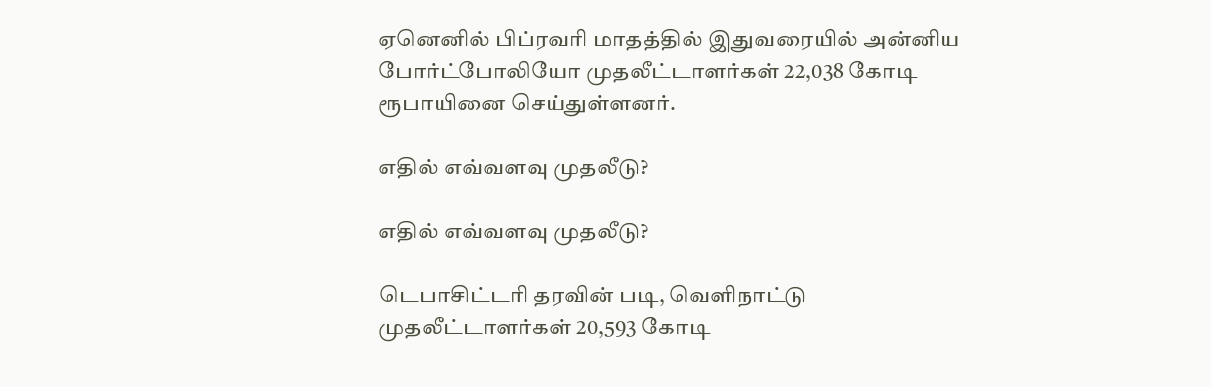ஏனெனில் பிப்ரவரி மாதத்தில் இதுவரையில் அன்னிய போர்ட்போலியோ முதலீட்டாளர்கள் 22,038 கோடி ரூபாயினை செய்துள்ளனர்.

எதில் எவ்வளவு முதலீடு?

எதில் எவ்வளவு முதலீடு?

டெபாசிட்டரி தரவின் படி, வெளிநாட்டு முதலீட்டாளர்கள் 20,593 கோடி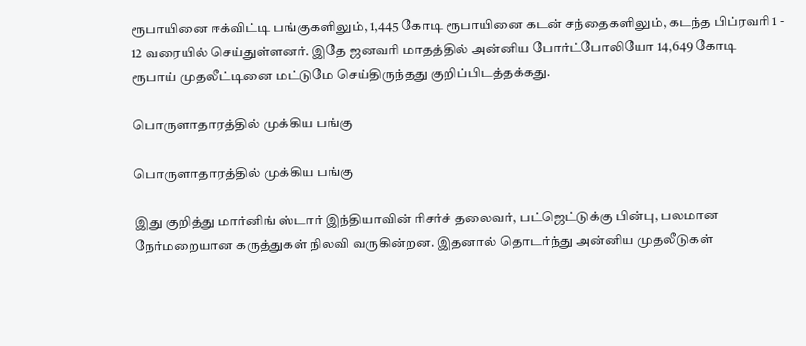ரூபாயினை ஈக்விட்டி பங்குகளிலும், 1,445 கோடி ரூபாயினை கடன் சந்தைகளிலும், கடந்த பிப்ரவரி 1 - 12 வரையில் செய்துள்ளனர். இதே ஜனவரி மாதத்தில் அன்னிய போர்ட்போலியோ 14,649 கோடி ரூபாய் முதலீட்டினை மட்டுமே செய்திருந்தது குறிப்பிடத்தக்கது.

பொருளாதாரத்தில் முக்கிய பங்கு

பொருளாதாரத்தில் முக்கிய பங்கு

இது குறித்து மார்னிங் ஸ்டார் இந்தியாவின் ரிசர்ச் தலைவர், பட்ஜெட்டுக்கு பின்பு, பலமான நேர்மறையான கருத்துகள் நிலவி வருகின்றன. இதனால் தொடர்ந்து அன்னிய முதலீடுகள்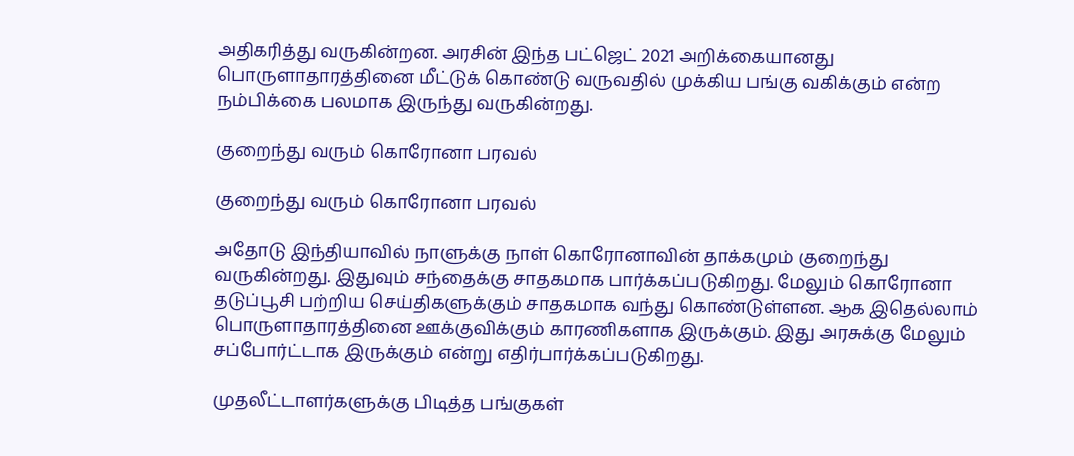அதிகரித்து வருகின்றன. அரசின் இந்த பட்ஜெட் 2021 அறிக்கையானது பொருளாதாரத்தினை மீட்டுக் கொண்டு வருவதில் முக்கிய பங்கு வகிக்கும் என்ற நம்பிக்கை பலமாக இருந்து வருகின்றது.

குறைந்து வரும் கொரோனா பரவல்

குறைந்து வரும் கொரோனா பரவல்

அதோடு இந்தியாவில் நாளுக்கு நாள் கொரோனாவின் தாக்கமும் குறைந்து வருகின்றது. இதுவும் சந்தைக்கு சாதகமாக பார்க்கப்படுகிறது. மேலும் கொரோனா தடுப்பூசி பற்றிய செய்திகளுக்கும் சாதகமாக வந்து கொண்டுள்ளன. ஆக இதெல்லாம் பொருளாதாரத்தினை ஊக்குவிக்கும் காரணிகளாக இருக்கும். இது அரசுக்கு மேலும் சப்போர்ட்டாக இருக்கும் என்று எதிர்பார்க்கப்படுகிறது.

முதலீட்டாளர்களுக்கு பிடித்த பங்குகள்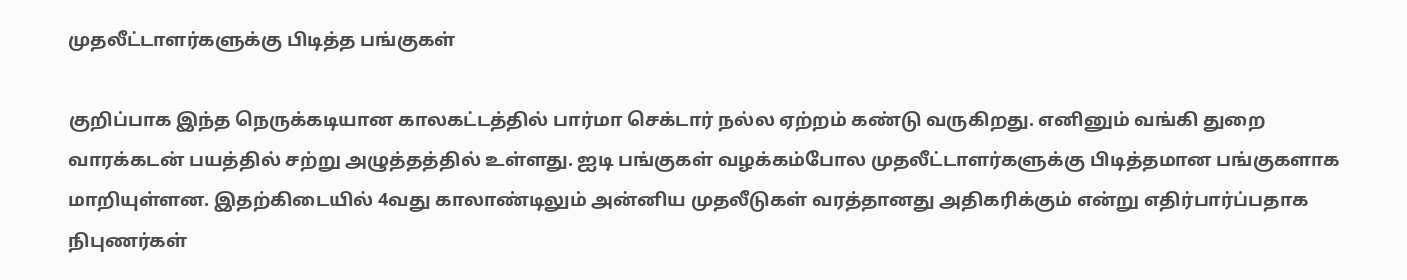முதலீட்டாளர்களுக்கு பிடித்த பங்குகள்

குறிப்பாக இந்த நெருக்கடியான காலகட்டத்தில் பார்மா செக்டார் நல்ல ஏற்றம் கண்டு வருகிறது. எனினும் வங்கி துறை வாரக்கடன் பயத்தில் சற்று அழுத்தத்தில் உள்ளது. ஐடி பங்குகள் வழக்கம்போல முதலீட்டாளர்களுக்கு பிடித்தமான பங்குகளாக மாறியுள்ளன. இதற்கிடையில் 4வது காலாண்டிலும் அன்னிய முதலீடுகள் வரத்தானது அதிகரிக்கும் என்று எதிர்பார்ப்பதாக நிபுணர்கள்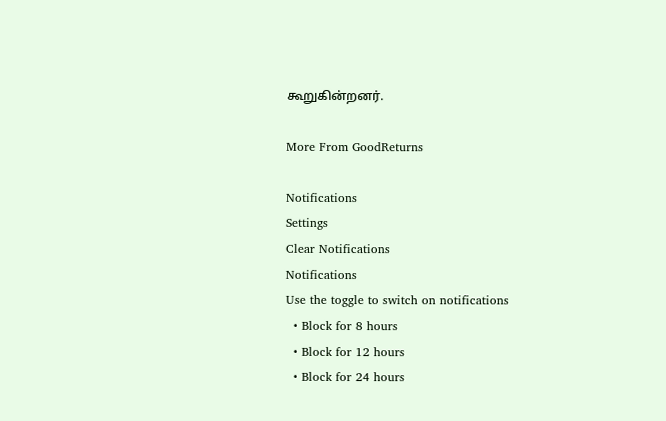கூறுகின்றனர்.

More From GoodReturns

Notifications
Settings
Clear Notifications
Notifications
Use the toggle to switch on notifications
  • Block for 8 hours
  • Block for 12 hours
  • Block for 24 hours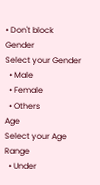• Don't block
Gender
Select your Gender
  • Male
  • Female
  • Others
Age
Select your Age Range
  • Under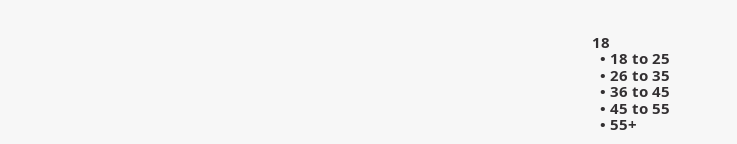18
  • 18 to 25
  • 26 to 35
  • 36 to 45
  • 45 to 55
  • 55+